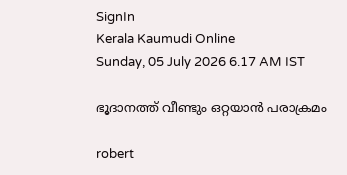SignIn
Kerala Kaumudi Online
Sunday, 05 July 2026 6.17 AM IST

ഭൂദാനത്ത് വീണ്ടും ഒറ്റയാൻ പരാക്രമം

robert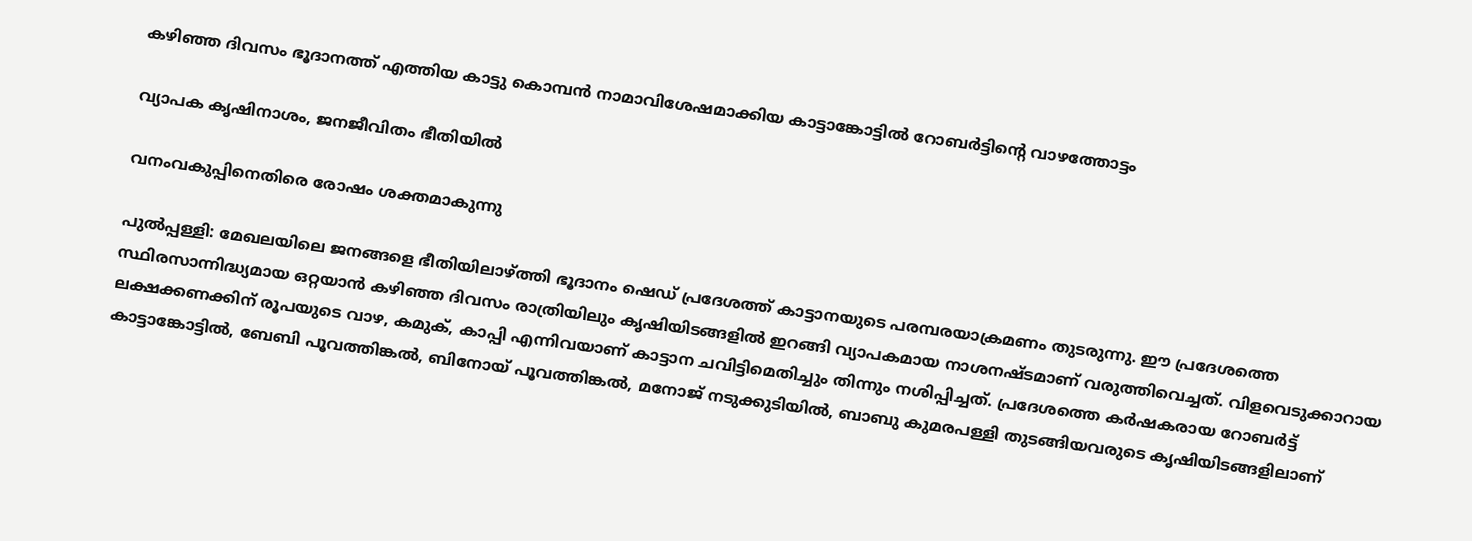കഴിഞ്ഞ ദിവസം ഭൂദാനത്ത് എത്തിയ കാട്ടു കൊമ്പൻ നാമാവിശേഷമാക്കിയ കാട്ടാങ്കോട്ടിൽ റോബർട്ടിന്റെ വാഴത്തോട്ടം

വ്യാപക കൃഷിനാശം, ജനജീവിതം ഭീതിയിൽ

വനംവകുപ്പിനെതിരെ രോഷം ശക്തമാകുന്നു

പുൽപ്പള്ളി: മേഖലയിലെ ജനങ്ങളെ ഭീതിയിലാഴ്ത്തി ഭൂദാനം ഷെഡ് പ്രദേശത്ത് കാട്ടാനയുടെ പരമ്പരയാക്രമണം തുടരുന്നു. ഈ പ്രദേശത്തെ സ്ഥിരസാന്നിദ്ധ്യമായ ഒറ്റയാൻ കഴിഞ്ഞ ദിവസം രാത്രിയിലും കൃഷിയിടങ്ങളിൽ ഇറങ്ങി വ്യാപകമായ നാശനഷ്ടമാണ് വരുത്തിവെച്ചത്. വിളവെടുക്കാറായ ലക്ഷക്കണക്കിന് രൂപയുടെ വാഴ, കമുക്, കാപ്പി എന്നിവയാണ് കാട്ടാന ചവിട്ടിമെതിച്ചും തിന്നും നശിപ്പിച്ചത്. പ്രദേശത്തെ കർഷകരായ റോബർട്ട് കാട്ടാങ്കോട്ടിൽ, ബേബി പൂവത്തിങ്കൽ, ബിനോയ് പൂവത്തിങ്കൽ, മനോജ് നടുക്കുടിയിൽ, ബാബു കുമരപള്ളി തുടങ്ങിയവരുടെ കൃഷിയിടങ്ങളിലാണ്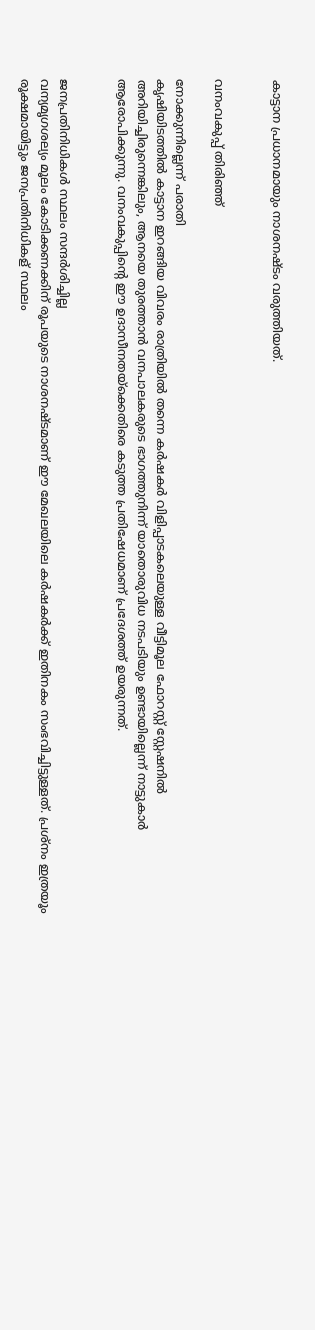കാട്ടാന പ്രധാനമായും നാശനഷ്ടം വരുത്തിയത്.


വനംവകുപ്പ് തിരിഞ്ഞ്

നോക്കുന്നില്ലെന്ന് പരാതി
കൃഷിയിടത്തിൽ കാട്ടാന ഇറങ്ങിയ വിവരം രാത്രിയിൽ തന്നെ കർഷകർ വിളിപ്പാടകലെയുള്ള വീട്ടിമൂല ഫോറസ്റ്റ് സ്റ്റേഷനിൽ അറിയിച്ചിരുന്നെങ്കിലും, ആനയെ തുരത്താൻ വനപാലകരുടെ ഭാഗത്തുനിന്ന് യാതൊരുവിധ നടപടിയും ഉണ്ടായില്ലെന്ന് നാട്ടുകാർ ആരോപിക്കുന്നു. വനംവകുപ്പിന്റെ ഈ ഉദാസീനതയ്‌ക്കെതിരെ കടുത്ത പ്രതിഷേധമാണ് പ്രദേശത്ത് ഉയരുന്നത്.


ജനപ്രതിനിധികൾ സ്ഥലം സന്ദർശിച്ചില്ല
വന്യമൃഗശല്യം മൂലം കോടിക്കണക്കിന് രൂപയുടെ നാശനഷ്ടമാണ് ഈ മേഖലയിലെ കർഷകർക്ക് ഇതിനകം സംഭവിച്ചിട്ടുള്ളത്. പ്രശ്നം ഇത്രയൂം രൂക്ഷമായിട്ടും ജനപ്രതിനിധികള് സ്ഥലം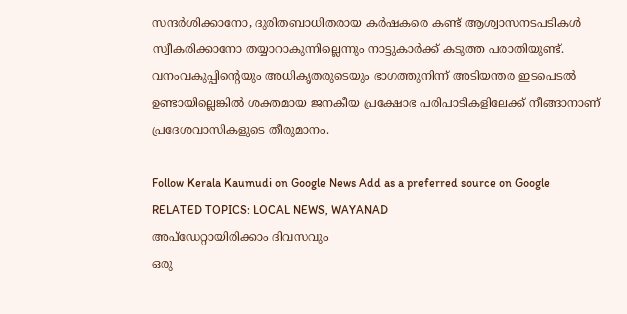സന്ദർശിക്കാനോ, ദുരിതബാധിതരായ കർഷകരെ കണ്ട് ആശ്വാസനടപടികൾ സ്വീകരിക്കാനോ തയ്യാറാകുന്നില്ലെന്നും നാട്ടുകാർക്ക് കടുത്ത പരാതിയുണ്ട്. വനംവകുപ്പിന്റെയും അധികൃതരുടെയും ഭാഗത്തുനിന്ന് അടിയന്തര ഇടപെടൽ ഉണ്ടായില്ലെങ്കിൽ ശക്തമായ ജനകീയ പ്രക്ഷോഭ പരിപാടികളിലേക്ക് നീങ്ങാനാണ് പ്രദേശവാസികളുടെ തീരുമാനം.

Follow Kerala Kaumudi on Google News Add as a preferred source on Google
RELATED TOPICS: LOCAL NEWS, WAYANAD
അപ്ഡേറ്റായിരിക്കാം ദിവസവും
ഒരു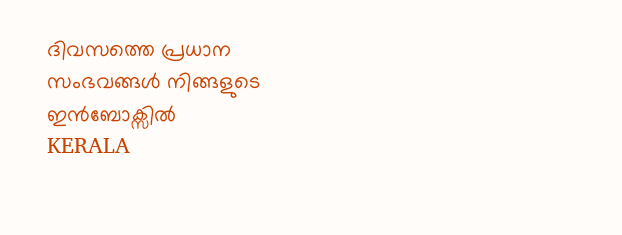ദിവസത്തെ പ്രധാന സംഭവങ്ങൾ നിങ്ങളുടെ ഇൻബോക്സിൽ
KERALA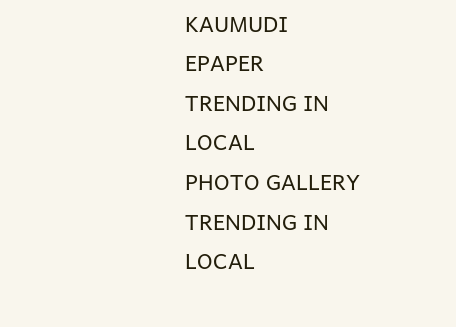KAUMUDI EPAPER
TRENDING IN LOCAL
PHOTO GALLERY
TRENDING IN LOCAL